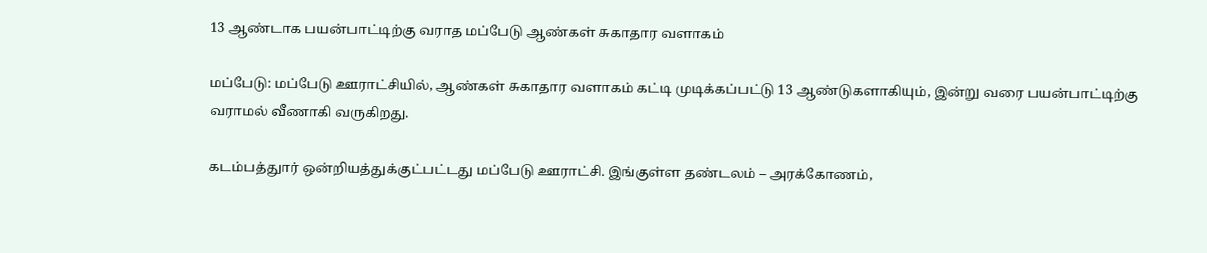13 ஆண்டாக பயன்பாட்டிற்கு வராத மப்பேடு ஆண்கள் சுகாதார வளாகம்

மப்பேடு: மப்பேடு ஊராட்சியில், ஆண்கள் சுகாதார வளாகம் கட்டி முடிக்கப்பட்டு 13 ஆண்டுகளாகியும், இன்று வரை பயன்பாட்டிற்கு வராமல் வீணாகி வருகிறது.

கடம்பத்துார் ஒன்றியத்துக்குட்பட்டது மப்பேடு ஊராட்சி. இங்குள்ள தண்டலம் – அரக்கோணம்,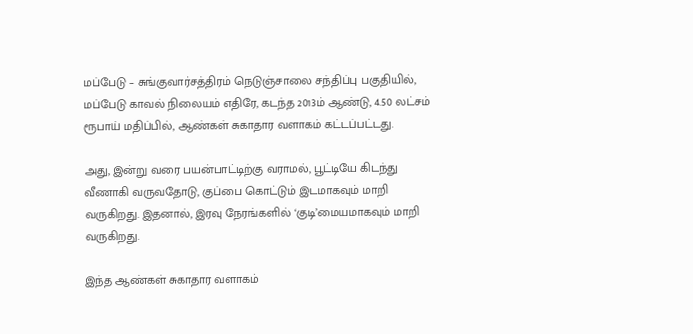மப்பேடு – சுங்குவார்சத்திரம் நெடுஞ்சாலை சந்திப்பு பகுதியில், மப்பேடு காவல் நிலையம் எதிரே, கடந்த 2013ம் ஆண்டு, 4.50 லட்சம் ரூபாய் மதிப்பில், ஆண்கள் சுகாதார வளாகம் கட்டப்பட்டது.

அது, இன்று வரை பயன்பாட்டிற்கு வராமல், பூட்டியே கிடந்து வீணாகி வருவதோடு, குப்பை கொட்டும் இடமாகவும் மாறி வருகிறது. இதனால், இரவு நேரங்களில் ‘குடி’மையமாகவும் மாறி வருகிறது.

இந்த ஆண்கள் சுகாதார வளாகம்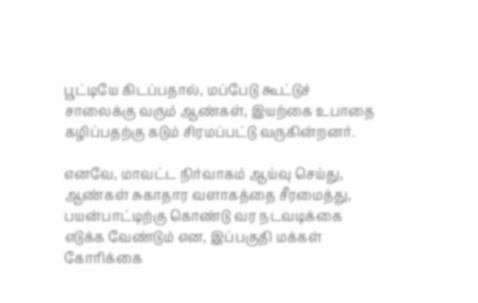பூட்டியே கிடப்பதால், மப்பேடு கூட்டுச் சாலைக்கு வரும் ஆண்கள், இயற்கை உபாதை கழிப்பதற்கு கடும் சிரமப்பட்டு வருகின்றனர்.

எனவே, மாவட்ட நிர்வாகம் ஆய்வு செய்து, ஆண்கள் சுகாதார வளாகத்தை சீரமைத்து, பயன்பாட்டிற்கு கொண்டு வர நடவடிக்கை எடுக்க வேண்டும் என, இப்பகுதி மக்கள் கோரிக்கை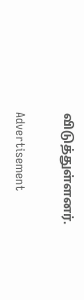விடுத்துள்ளனர்.

Advertisement